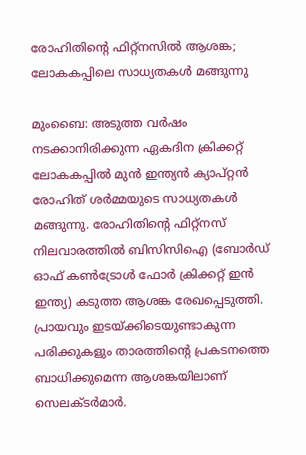രോഹിതിന്റെ ഫിറ്റ്നസിൽ ആശങ്ക; ലോകകപ്പിലെ സാധ്യതകൾ മങ്ങുന്നു

മുംബൈ: അടുത്ത വർഷം നടക്കാനിരിക്കുന്ന ഏകദിന ക്രിക്കറ്റ് ലോകകപ്പിൽ മുൻ ഇന്ത്യൻ ക്യാപ്റ്റൻ രോഹിത് ശർമ്മയുടെ സാധ്യതകൾ മങ്ങുന്നു. രോഹിതിന്റെ ഫിറ്റ്നസ് നിലവാരത്തിൽ ബിസിസിഐ (ബോർഡ് ഓഫ് കൺട്രോൾ ഫോർ ക്രിക്കറ്റ് ഇൻ ഇന്ത്യ) കടുത്ത ആശങ്ക രേഖപ്പെടുത്തി. പ്രായവും ഇടയ്ക്കിടെയുണ്ടാകുന്ന പരിക്കുകളും താരത്തിന്റെ പ്രകടനത്തെ ബാധിക്കുമെന്ന ആശങ്കയിലാണ് സെലക്ടർമാർ.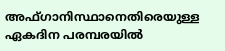അഫ്ഗാനിസ്ഥാനെതിരെയുള്ള ഏകദിന പരമ്പരയിൽ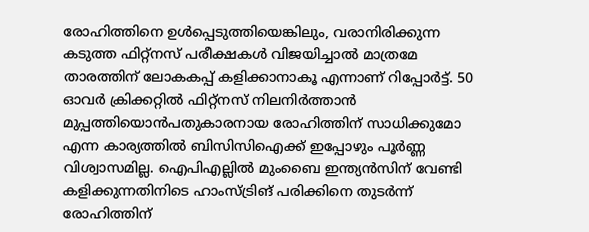രോഹിത്തിനെ ഉൾപ്പെടുത്തിയെങ്കിലും, വരാനിരിക്കുന്ന കടുത്ത ഫിറ്റ്നസ് പരീക്ഷകൾ വിജയിച്ചാൽ മാത്രമേ താരത്തിന് ലോകകപ്പ് കളിക്കാനാകൂ എന്നാണ് റിപ്പോർട്ട്. 50 ഓവർ ക്രിക്കറ്റിൽ ഫിറ്റ്നസ് നിലനിർത്താൻ മുപ്പത്തിയൊൻപതുകാരനായ രോഹിത്തിന് സാധിക്കുമോ എന്ന കാര്യത്തിൽ ബിസിസിഐക്ക് ഇപ്പോഴും പൂർണ്ണ വിശ്വാസമില്ല. ഐപിഎല്ലിൽ മുംബൈ ഇന്ത്യൻസിന് വേണ്ടി കളിക്കുന്നതിനിടെ ഹാംസ്ട്രിങ് പരിക്കിനെ തുടർന്ന് രോഹിത്തിന്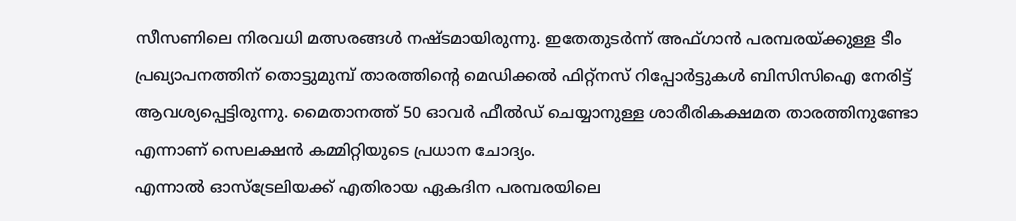സീസണിലെ നിരവധി മത്സരങ്ങൾ നഷ്ടമായിരുന്നു. ഇതേതുടർന്ന് അഫ്ഗാൻ പരമ്പരയ്ക്കുള്ള ടീം പ്രഖ്യാപനത്തിന് തൊട്ടുമുമ്പ് താരത്തിന്റെ മെഡിക്കൽ ഫിറ്റ്നസ് റിപ്പോർട്ടുകൾ ബിസിസിഐ നേരിട്ട് ആവശ്യപ്പെട്ടിരുന്നു. മൈതാനത്ത് 50 ഓവർ ഫീൽഡ് ചെയ്യാനുള്ള ശാരീരികക്ഷമത താരത്തിനുണ്ടോ എന്നാണ് സെലക്ഷൻ കമ്മിറ്റിയുടെ പ്രധാന ചോദ്യം.
എന്നാൽ ഓസ്ട്രേലിയക്ക് എതിരായ ഏകദിന പരമ്പരയിലെ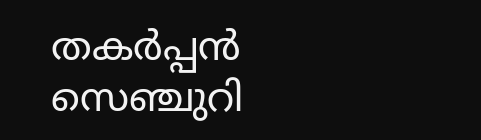തകർപ്പൻ സെഞ്ചുറി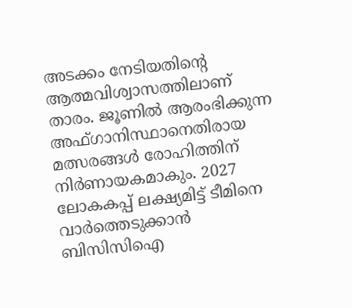അടക്കം നേടിയതിന്റെ ആത്മവിശ്വാസത്തിലാണ് താരം. ജൂണിൽ ആരംഭിക്കുന്ന അഫ്ഗാനിസ്ഥാനെതിരായ മത്സരങ്ങൾ രോഹിത്തിന് നിർണായകമാകും. 2027 ലോകകപ്പ് ലക്ഷ്യമിട്ട് ടീമിനെ വാർത്തെടുക്കാൻ ബിസിസിഐ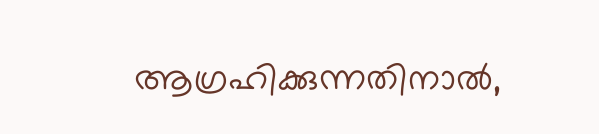ആഗ്രഹിക്കുന്നതിനാൽ,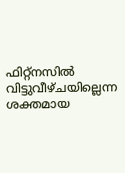ഫിറ്റ്നസിൽ വിട്ടുവീഴ്ചയില്ലെന്ന ശക്തമായ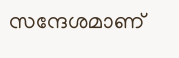സന്ദേശമാണ്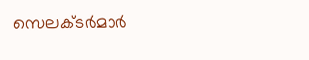സെലക്ടർമാർ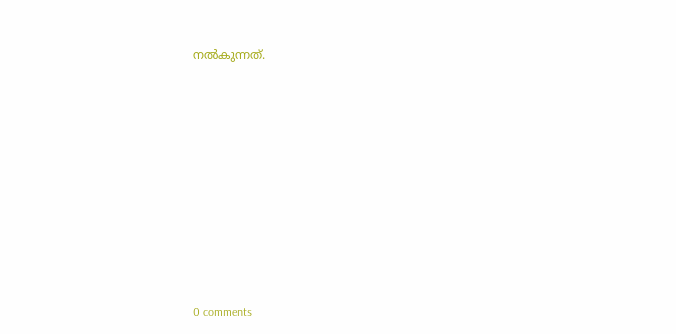നൽകുന്നത്.










0 comments